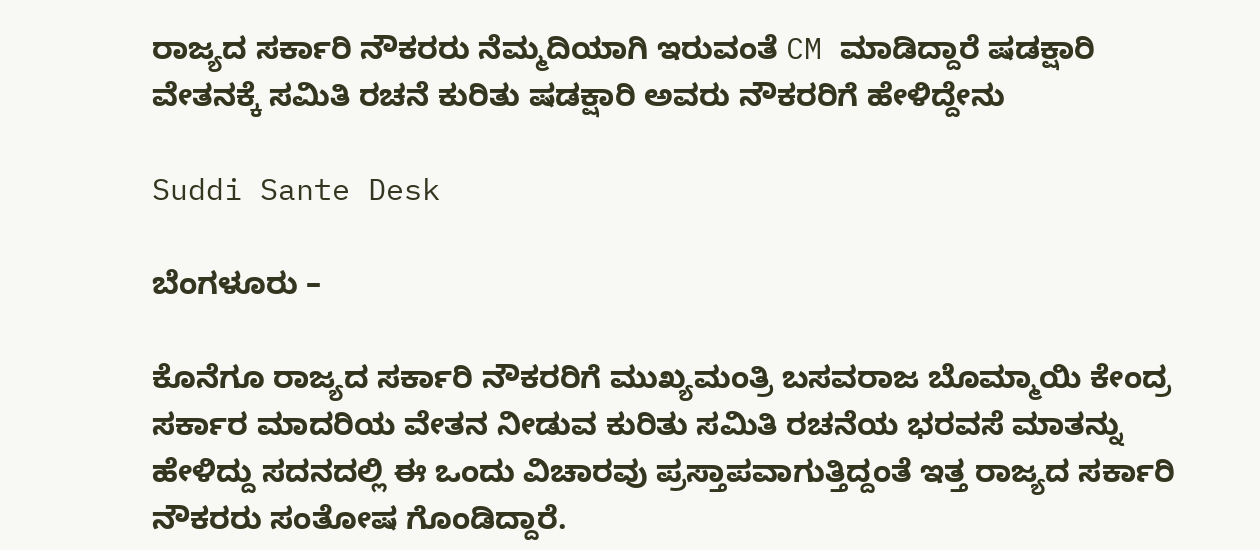ರಾಜ್ಯದ ಸರ್ಕಾರಿ ನೌಕರರು ನೆಮ್ಮದಿಯಾಗಿ ಇರುವಂತೆ CM ಮಾಡಿದ್ದಾರೆ ಷಡಕ್ಷಾರಿ ವೇತನಕ್ಕೆ ಸಮಿತಿ ರಚನೆ ಕುರಿತು ಷಡಕ್ಷಾರಿ ಅವರು ನೌಕರರಿಗೆ ಹೇಳಿದ್ದೇನು

Suddi Sante Desk

ಬೆಂಗಳೂರು –

ಕೊನೆಗೂ ರಾಜ್ಯದ ಸರ್ಕಾರಿ ನೌಕರರಿಗೆ ಮುಖ್ಯಮಂತ್ರಿ ಬಸವರಾಜ ಬೊಮ್ಮಾಯಿ ಕೇಂದ್ರ ಸರ್ಕಾರ ಮಾದರಿಯ ವೇತನ ನೀಡುವ ಕುರಿತು ಸಮಿತಿ ರಚನೆಯ ಭರವಸೆ ಮಾತನ್ನು ಹೇಳಿದ್ದು ಸದನದಲ್ಲಿ ಈ ಒಂದು ವಿಚಾರವು ಪ್ರಸ್ತಾಪವಾಗುತ್ತಿದ್ದಂತೆ ಇತ್ತ ರಾಜ್ಯದ ಸರ್ಕಾರಿ ನೌಕರರು ಸಂತೋಷ ಗೊಂಡಿದ್ದಾರೆ.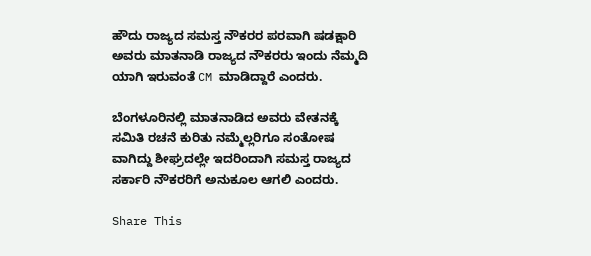ಹೌದು ರಾಜ್ಯದ ಸಮಸ್ತ ನೌಕರರ ಪರವಾಗಿ ಷಡಕ್ಷಾರಿ ಅವರು ಮಾತನಾಡಿ ರಾಜ್ಯದ ನೌಕರರು ಇಂದು ನೆಮ್ಮದಿ ಯಾಗಿ ಇರುವಂತೆ CM ಮಾಡಿದ್ದಾರೆ ಎಂದರು.

ಬೆಂಗಳೂರಿನಲ್ಲಿ ಮಾತನಾಡಿದ ಅವರು ವೇತನಕ್ಕೆ ಸಮಿತಿ ರಚನೆ ಕುರಿತು ನಮ್ಮೆಲ್ಲರಿಗೂ ಸಂತೋಷ ವಾಗಿದ್ದು ಶೀಘ್ರದಲ್ಲೇ ಇದರಿಂದಾಗಿ ಸಮಸ್ತ ರಾಜ್ಯದ ಸರ್ಕಾರಿ ನೌಕರರಿಗೆ ಅನುಕೂಲ ಆಗಲಿ ಎಂದರು.

Share This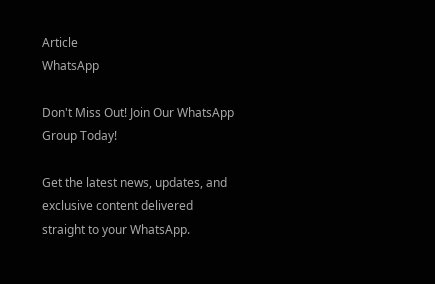Article
WhatsApp

Don't Miss Out! Join Our WhatsApp Group Today!

Get the latest news, updates, and exclusive content delivered straight to your WhatsApp.